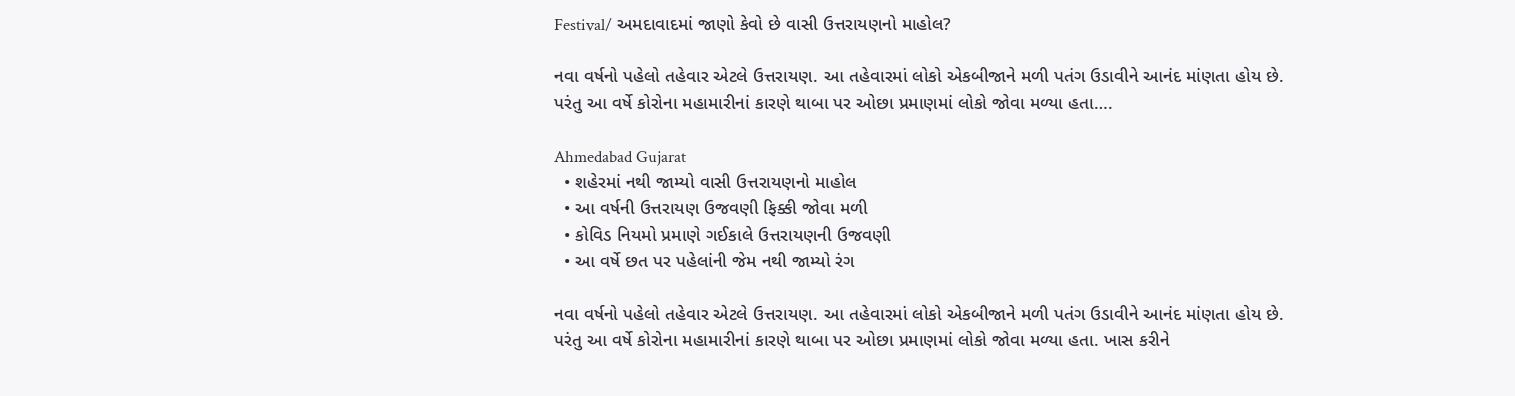Festival/ અમદાવાદમાં જાણો કેવો છે વાસી ઉત્તરાયણનો માહોલ?

નવા વર્ષનો પહેલો તહેવાર એટલે ઉત્તરાયણ. આ તહેવારમાં લોકો એકબીજાને મળી પતંગ ઉડાવીને આનંદ માંણતા હોય છે. પરંતુ આ વર્ષે કોરોના મહામારીનાં કારણે થાબા પર ઓછા પ્રમાણમાં લોકો જોવા મળ્યા હતા….

Ahmedabad Gujarat
  • શહેરમાં નથી જામ્યો વાસી ઉત્તરાયણનો માહોલ
  • આ વર્ષની ઉત્તરાયણ ઉજવણી ફિક્કી જોવા મળી
  • કોવિડ નિયમો પ્રમાણે ગઈકાલે ઉત્તરાયણની ઉજવણી
  • આ વર્ષે છત પર પહેલાંની જેમ નથી જામ્યો રંગ

નવા વર્ષનો પહેલો તહેવાર એટલે ઉત્તરાયણ. આ તહેવારમાં લોકો એકબીજાને મળી પતંગ ઉડાવીને આનંદ માંણતા હોય છે. પરંતુ આ વર્ષે કોરોના મહામારીનાં કારણે થાબા પર ઓછા પ્રમાણમાં લોકો જોવા મળ્યા હતા. ખાસ કરીને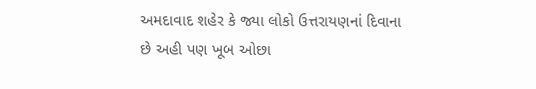અમદાવાદ શહેર કે જ્યા લોકો ઉત્તરાયણનાં દિવાના છે અહી પણ ખૂબ ઓછા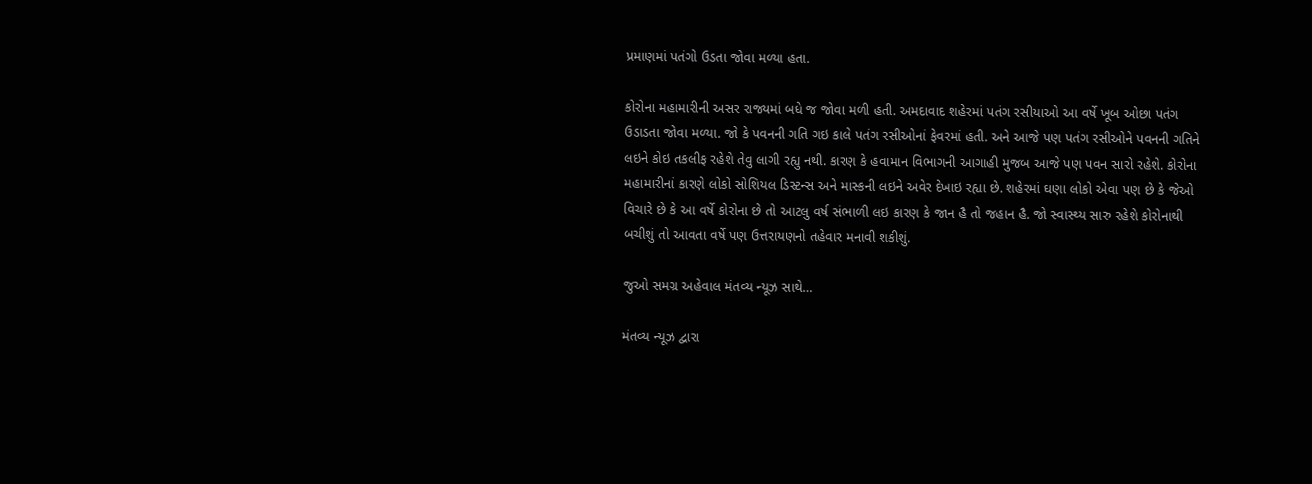પ્રમાણમાં પતંગો ઉડતા જોવા મળ્યા હતા.

કોરોના મહામારીની અસર રાજ્યમાં બધે જ જોવા મળી હતી. અમદાવાદ શહેરમાં પતંગ રસીયાઓ આ વર્ષે ખૂબ ઓછા પતંગ ઉડાડતા જોવા મળ્યા. જો કે પવનની ગતિ ગઇ કાલે પતંગ રસીઓનાં ફેવરમાં હતી. અને આજે પણ પતંગ રસીઓને પવનની ગતિને લઇને કોઇ તકલીફ રહેશે તેવુ લાગી રહ્યુ નથી. કારણ કે હવામાન વિભાગની આગાહી મુજબ આજે પણ પવન સારો રહેશે. કોરોના મહામારીનાં કારણે લોકો સોશિયલ ડિસ્ટન્સ અને માસ્કની લઇને અવેર દેખાઇ રહ્યા છે. શહેરમાં ઘણા લોકો એવા પણ છે કે જેઓ વિચારે છે કે આ વર્ષે કોરોના છે તો આટલુ વર્ષ સંભાળી લઇ કારણ કે જાન હૈ તો જહાન હૈ. જો સ્વાસ્થ્ય સારુ રહેશે કોરોનાથી બચીશું તો આવતા વર્ષે પણ ઉત્તરાયણનો તહેવાર મનાવી શકીશું.

જુઓ સમગ્ર અહેવાલ મંતવ્ય ન્યૂઝ સાથે…

મંતવ્ય ન્યૂઝ દ્વારા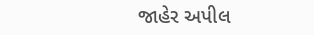જાહેર અપીલ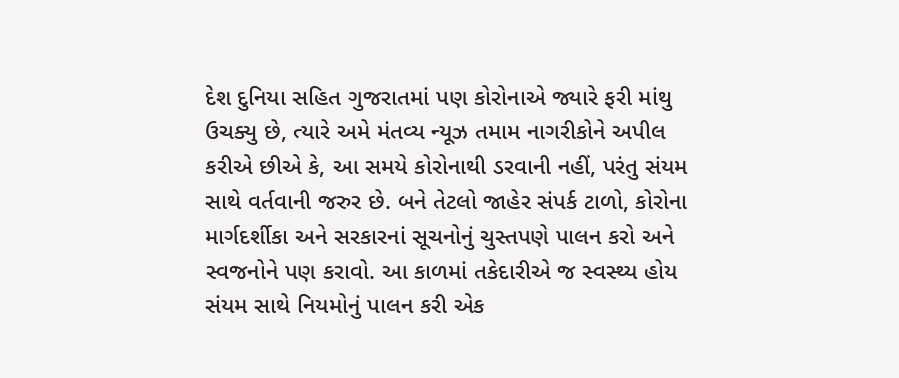દેશ દુનિયા સહિત ગુજરાતમાં પણ કોરોનાએ જ્યારે ફરી માંથુ ઉચક્યુ છે, ત્યારે અમે મંતવ્ય ન્યૂઝ તમામ નાગરીકોને અપીલ કરીએ છીએ કે, આ સમયે કોરોનાથી ડરવાની નહીં, પરંતુ સંયમ સાથે વર્તવાની જરુર છે. બને તેટલો જાહેર સંપર્ક ટાળો, કોરોના માર્ગદર્શીકા અને સરકારનાં સૂચનોનું ચુસ્તપણે પાલન કરો અને સ્વજનોને પણ કરાવો. આ કાળમાં તકેદારીએ જ સ્વસ્થ્ય હોય સંયમ સાથે નિયમોનું પાલન કરી એક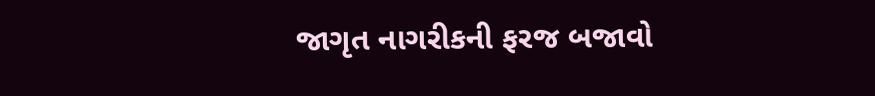જાગૃત નાગરીકની ફરજ બજાવો